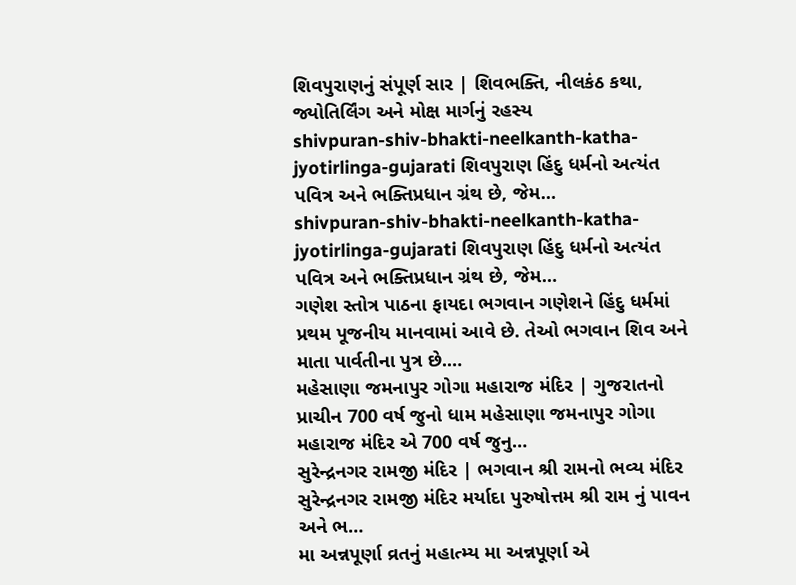શિવપુરાણનું સંપૂર્ણ સાર | શિવભક્તિ, નીલકંઠ કથા, જ્યોતિર્લિંગ અને મોક્ષ માર્ગનું રહસ્ય
shivpuran-shiv-bhakti-neelkanth-katha-jyotirlinga-gujarati શિવપુરાણ હિંદુ ધર્મનો અત્યંત પવિત્ર અને ભક્તિપ્રધાન ગ્રંથ છે, જેમ…
shivpuran-shiv-bhakti-neelkanth-katha-jyotirlinga-gujarati શિવપુરાણ હિંદુ ધર્મનો અત્યંત પવિત્ર અને ભક્તિપ્રધાન ગ્રંથ છે, જેમ…
ગણેશ સ્તોત્ર પાઠના ફાયદા ભગવાન ગણેશને હિંદુ ધર્મમાં પ્રથમ પૂજનીય માનવામાં આવે છે. તેઓ ભગવાન શિવ અને માતા પાર્વતીના પુત્ર છે.…
મહેસાણા જમનાપુર ગોગા મહારાજ મંદિર | ગુજરાતનો પ્રાચીન 700 વર્ષ જુનો ધામ મહેસાણા જમનાપુર ગોગા મહારાજ મંદિર એ 700 વર્ષ જુનુ…
સુરેન્દ્રનગર રામજી મંદિર | ભગવાન શ્રી રામનો ભવ્ય મંદિર સુરેન્દ્રનગર રામજી મંદિર મર્યાદા પુરુષોત્તમ શ્રી રામ નું પાવન અને ભ…
મા અન્નપૂર્ણા વ્રતનું મહાત્મ્ય મા અન્નપૂર્ણા એ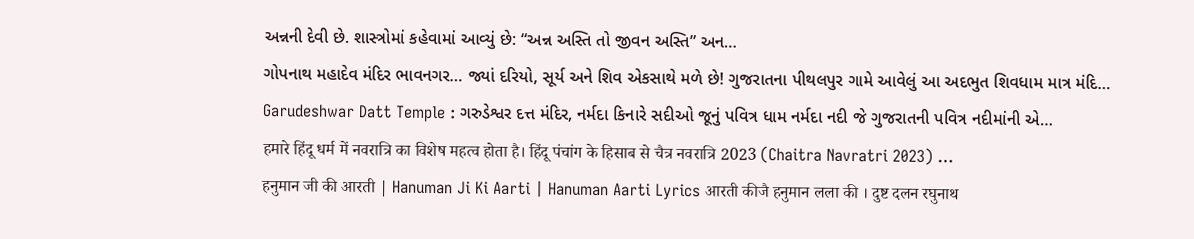અન્નની દેવી છે. શાસ્ત્રોમાં કહેવામાં આવ્યું છે: “અન્ન અસ્તિ તો જીવન અસ્તિ” અન…
ગોપનાથ મહાદેવ મંદિર ભાવનગર… જ્યાં દરિયો, સૂર્ય અને શિવ એકસાથે મળે છે! ગુજરાતના પીથલપુર ગામે આવેલું આ અદભુત શિવધામ માત્ર મંદિ…
Garudeshwar Datt Temple : ગરુડેશ્વર દત્ત મંદિર, નર્મદા કિનારે સદીઓ જૂનું પવિત્ર ધામ નર્મદા નદી જે ગુજરાતની પવિત્ર નદીમાંની એ…
हमारे हिंदू धर्म में नवरात्रि का विशेष महत्व होता है। हिंदू पंचांग के हिसाब से चैत्र नवरात्रि 2023 (Chaitra Navratri 2023) …
हनुमान जी की आरती | Hanuman Ji Ki Aarti | Hanuman Aarti Lyrics आरती कीजै हनुमान लला की । दुष्ट दलन रघुनाथ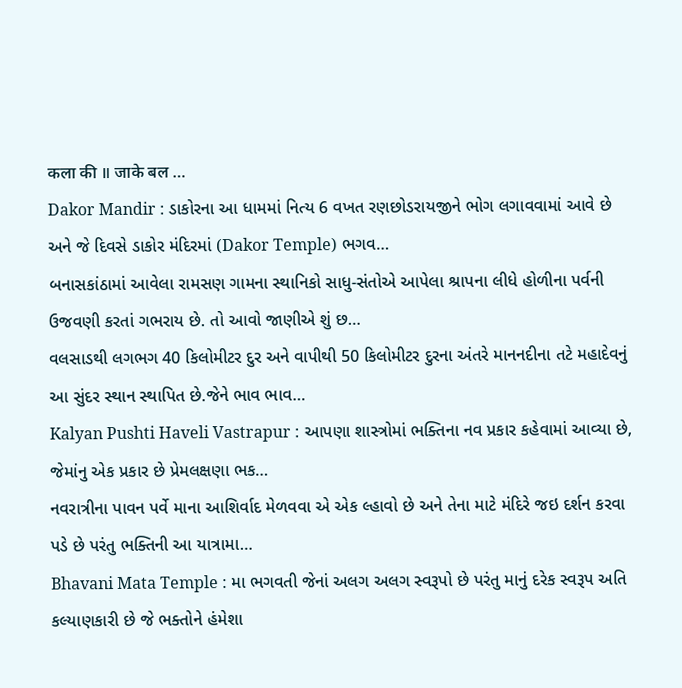कला की ॥ जाके बल …
Dakor Mandir : ડાકોરના આ ધામમાં નિત્ય 6 વખત રણછોડરાયજીને ભોગ લગાવવામાં આવે છે અને જે દિવસે ડાકોર મંદિરમાં (Dakor Temple) ભગવ…
બનાસકાંઠામાં આવેલા રામસણ ગામના સ્થાનિકો સાધુ-સંતોએ આપેલા શ્રાપના લીધે હોળીના પર્વની ઉજવણી કરતાં ગભરાય છે. તો આવો જાણીએ શું છ…
વલસાડથી લગભગ 40 કિલોમીટર દુર અને વાપીથી 50 કિલોમીટર દુરના અંતરે માનનદીના તટે મહાદેવનું આ સુંદર સ્થાન સ્થાપિત છે.જેને ભાવ ભાવ…
Kalyan Pushti Haveli Vastrapur : આપણા શાસ્ત્રોમાં ભક્તિના નવ પ્રકાર કહેવામાં આવ્યા છે, જેમાંનુ એક પ્રકાર છે પ્રેમલક્ષણા ભક…
નવરાત્રીના પાવન પર્વે માના આશિર્વાદ મેળવવા એ એક લ્હાવો છે અને તેના માટે મંદિરે જઇ દર્શન કરવા પડે છે પરંતુ ભક્તિની આ યાત્રામા…
Bhavani Mata Temple : મા ભગવતી જેનાં અલગ અલગ સ્વરૂપો છે પરંતુ માનું દરેક સ્વરૂપ અતિ કલ્યાણકારી છે જે ભક્તોને હંમેશા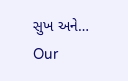સુખ અને…
Our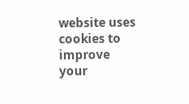website uses cookies to improve your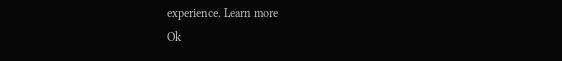experience. Learn more
Ok